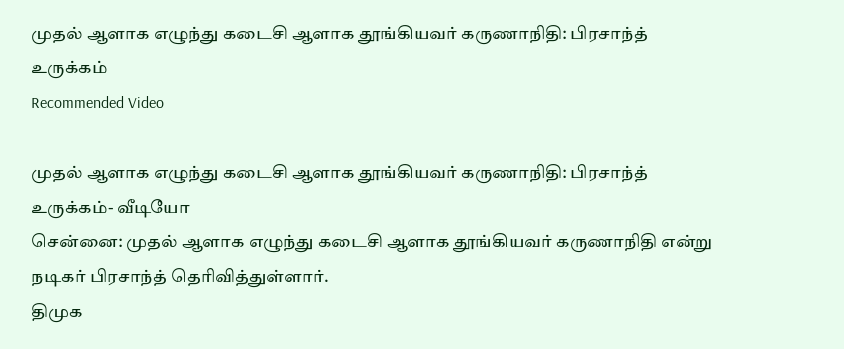முதல் ஆளாக எழுந்து கடைசி ஆளாக தூங்கியவர் கருணாநிதி: பிரசாந்த் உருக்கம்
Recommended Video

முதல் ஆளாக எழுந்து கடைசி ஆளாக தூங்கியவர் கருணாநிதி: பிரசாந்த் உருக்கம்- வீடியோ
சென்னை: முதல் ஆளாக எழுந்து கடைசி ஆளாக தூங்கியவர் கருணாநிதி என்று நடிகர் பிரசாந்த் தெரிவித்துள்ளார்.
திமுக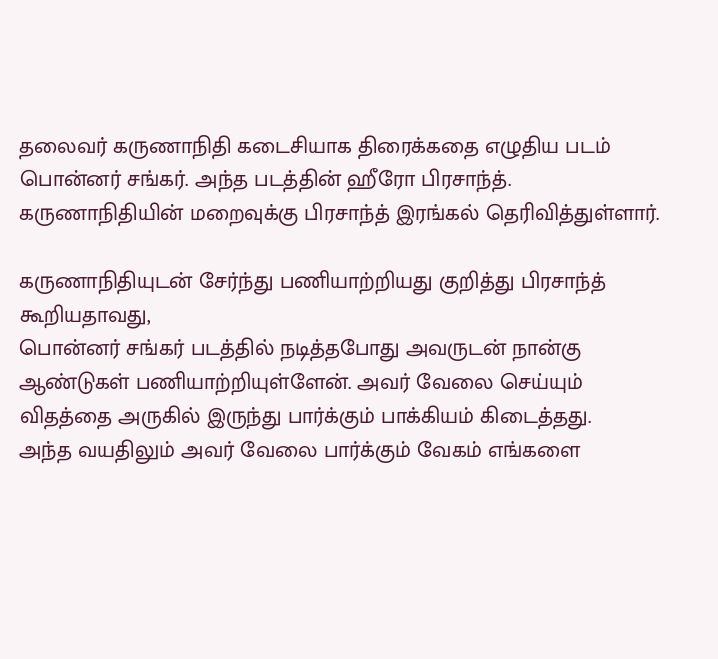தலைவர் கருணாநிதி கடைசியாக திரைக்கதை எழுதிய படம் பொன்னர் சங்கர். அந்த படத்தின் ஹீரோ பிரசாந்த். கருணாநிதியின் மறைவுக்கு பிரசாந்த் இரங்கல் தெரிவித்துள்ளார்.

கருணாநிதியுடன் சேர்ந்து பணியாற்றியது குறித்து பிரசாந்த் கூறியதாவது,
பொன்னர் சங்கர் படத்தில் நடித்தபோது அவருடன் நான்கு ஆண்டுகள் பணியாற்றியுள்ளேன். அவர் வேலை செய்யும் விதத்தை அருகில் இருந்து பார்க்கும் பாக்கியம் கிடைத்தது.
அந்த வயதிலும் அவர் வேலை பார்க்கும் வேகம் எங்களை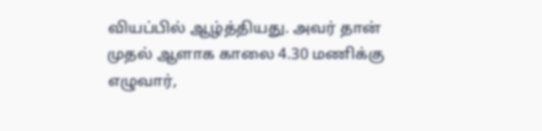வியப்பில் ஆழ்த்தியது. அவர் தான் முதல் ஆளாக காலை 4.30 மணிக்கு எழுவார்,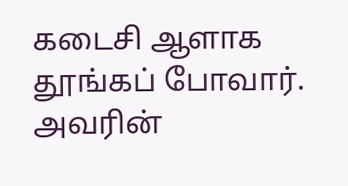கடைசி ஆளாக தூங்கப் போவார். அவரின்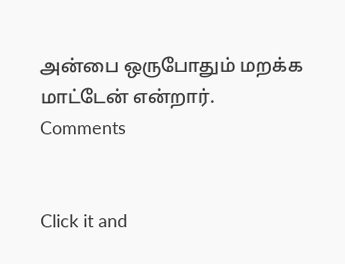அன்பை ஒருபோதும் மறக்க மாட்டேன் என்றார்.
Comments


Click it and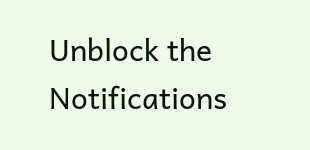Unblock the Notifications